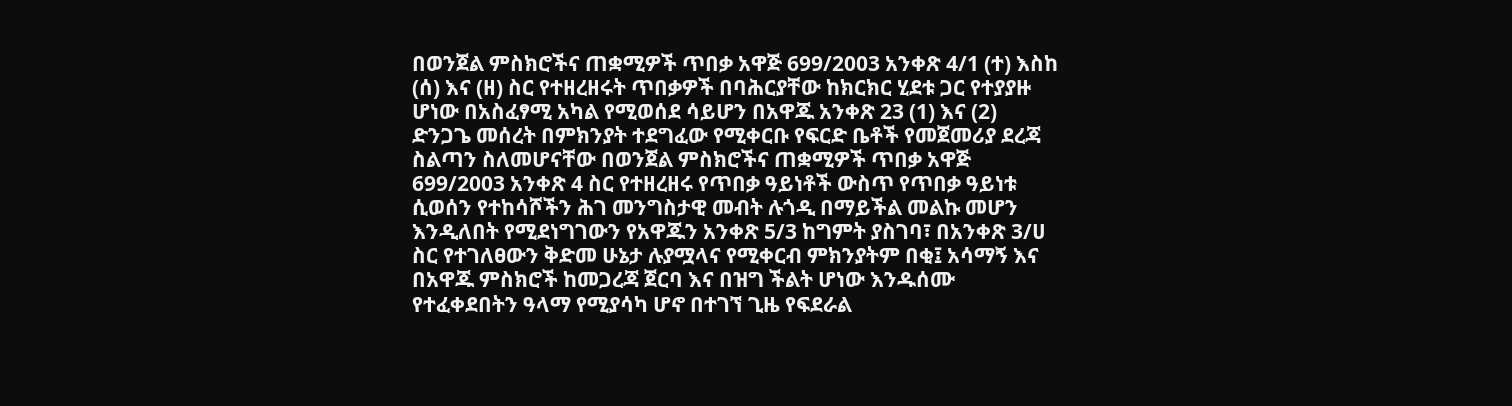በወንጀል ምስክሮችና ጠቋሚዎች ጥበቃ አዋጅ 699/2003 አንቀጽ 4/1 (ተ) እስከ (ሰ) እና (ዘ) ስር የተዘረዘሩት ጥበቃዎች በባሕርያቸው ከክርክር ሂደቱ ጋር የተያያዙ ሆነው በአስፈፃሚ አካል የሚወሰደ ሳይሆን በአዋጁ አንቀጽ 23 (1) እና (2) ድንጋጌ መሰረት በምክንያት ተደግፈው የሚቀርቡ የፍርድ ቤቶች የመጀመሪያ ደረጃ ስልጣን ስለመሆናቸው በወንጀል ምስክሮችና ጠቋሚዎች ጥበቃ አዋጅ 699/2003 አንቀጽ 4 ስር የተዘረዘሩ የጥበቃ ዓይነቶች ውስጥ የጥበቃ ዓይነቱ ሲወሰን የተከሳሾችን ሕገ መንግስታዊ መብት ሉጎዲ በማይችል መልኩ መሆን እንዲለበት የሚደነግገውን የአዋጁን አንቀጽ 5/3 ከግምት ያስገባ፣ በአንቀጽ 3/ሀ ስር የተገለፀውን ቅድመ ሁኔታ ሉያሟላና የሚቀርብ ምክንያትም በቂ፤ አሳማኝ እና በአዋጁ ምስክሮች ከመጋረጃ ጀርባ እና በዝግ ችልት ሆነው እንዱሰሙ የተፈቀደበትን ዓላማ የሚያሳካ ሆኖ በተገኘ ጊዜ የፍደራል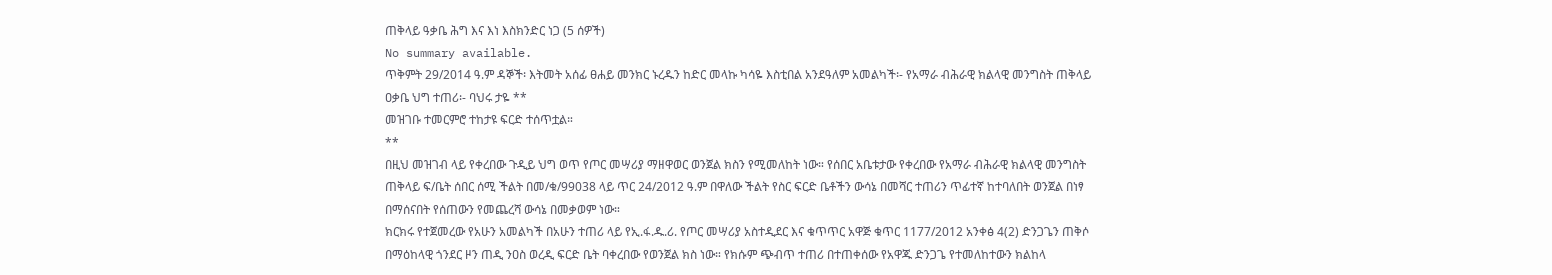ጠቅላይ ዓቃቤ ሕግ እና እነ እስክንድር ነጋ (5 ሰዎች)
No summary available.
ጥቅምት 29/2014 ዓ.ም ዳኞች፡ እትመት አሰፊ ፀሐይ መንክር ኑረዱን ከድር መላኩ ካሳዬ እስቲበል አንደዓለም አመልካች፡- የአማራ ብሕራዊ ክልላዊ መንግስት ጠቅላይ ዐቃቤ ህግ ተጠሪ፡- ባህሩ ታዬ **
መዝገቡ ተመርምሮ ተከታዩ ፍርድ ተሰጥቷል።
**
በዚህ መዝገብ ላይ የቀረበው ጉዲይ ህግ ወጥ የጦር መሣሪያ ማዘዋወር ወንጀል ክስን የሚመለከት ነው። የሰበር አቤቱታው የቀረበው የአማራ ብሕራዊ ክልላዊ መንግስት ጠቅላይ ፍ/ቤት ሰበር ሰሚ ችልት በመ/ቁ/99038 ላይ ጥር 24/2012 ዓ.ም በዋለው ችልት የስር ፍርድ ቤቶችን ውሳኔ በመሻር ተጠሪን ጥፊተኛ ከተባለበት ወንጀል በነፃ በማሰናበት የሰጠውን የመጨረሻ ውሳኔ በመቃወም ነው።
ክርክሩ የተጀመረው የአሁን አመልካች በአሁን ተጠሪ ላይ የኢ.ፋ.ዱ.ሪ. የጦር መሣሪያ አስተዲደር እና ቁጥጥር አዋጅ ቁጥር 1177/2012 አንቀፅ 4(2) ድንጋጌን ጠቅሶ በማዕከላዊ ጎንደር ዞን ጠዲ ንዐስ ወረዲ ፍርድ ቤት ባቀረበው የወንጀል ክስ ነው። የክሱም ጭብጥ ተጠሪ በተጠቀሰው የአዋጁ ድንጋጌ የተመለከተውን ክልከላ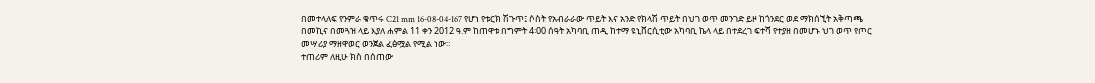በመተላለፍ የንምራ ቁጥሩ C21 mm 16-08-04-167 የሆነ የቱርክ ሽጉጥ፤ ሶስት የአብራራው ጥይት እና አንድ የክላሽ ጥይት በህገ ወጥ መንገድ ይዞ ከጎንደር ወደ ማክሰኚት አቅጣጫ በመኪና በመጓዝ ላይ እያለ ሐምል 11 ቀን 2012 ዓ.ም ከጠዋቱ በግምት 4፡00 ሰዓት አካባቢ ጠዲ ከተማ ዩኒቨርሲቲው አካባቢ ኬላ ላይ በተደረገ ፍተሻ የተያዘ በመሆኑ ህገ ወጥ የጦር መሣሪያ ማዘዋወር ወንጀል ፈፅሟል የሚል ነው።
ተጠሪም ለዚሁ ክስ በሰጠው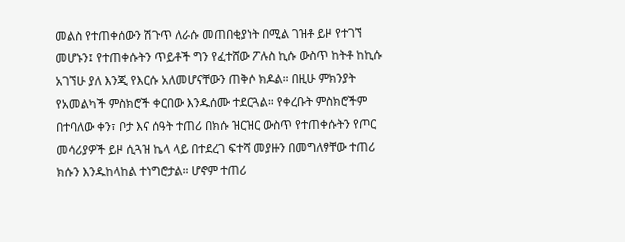መልስ የተጠቀሰውን ሽጉጥ ለራሱ መጠበቂያነት በሚል ገዝቶ ይዞ የተገኘ መሆኑን፤ የተጠቀሱትን ጥይቶች ግን የፈተሸው ፖሉስ ኪሱ ውስጥ ከትቶ ከኪሱ አገኘሁ ያለ እንጂ የእርሱ አለመሆናቸውን ጠቅሶ ክዶል። በዚሁ ምክንያት የአመልካች ምስክሮች ቀርበው እንዱሰሙ ተደርጓል። የቀረቡት ምስክሮችም በተባለው ቀን፣ ቦታ እና ሰዓት ተጠሪ በክሱ ዝርዝር ውስጥ የተጠቀሱትን የጦር መሳሪያዎች ይዞ ሲጓዝ ኬላ ላይ በተደረገ ፍተሻ መያዙን በመግለፃቸው ተጠሪ ክሱን እንዱከላከል ተነግሮታል። ሆኖም ተጠሪ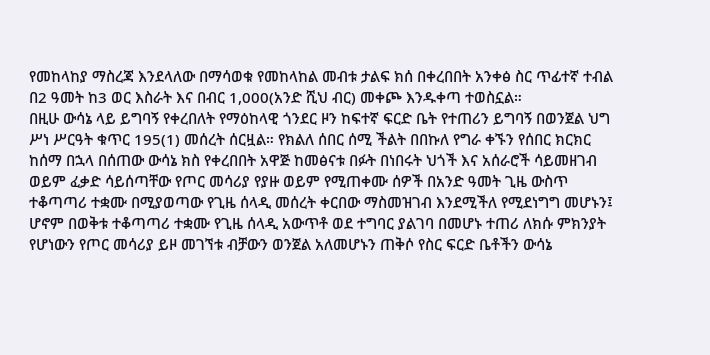የመከላከያ ማስረጃ እንደላለው በማሳወቁ የመከላከል መብቱ ታልፍ ክሰ በቀረበበት አንቀፅ ስር ጥፊተኛ ተብል በ2 ዓመት ከ3 ወር እስራት እና በብር 1,000(አንድ ሺህ ብር) መቀጮ እንዱቀጣ ተወስኗል።
በዚሁ ውሳኔ ላይ ይግባኝ የቀረበለት የማዕከላዊ ጎንደር ዞን ከፍተኛ ፍርድ ቤት የተጠሪን ይግባኝ በወንጀል ህግ ሥነ ሥርዓት ቁጥር 195(1) መሰረት ሰርዟል። የክልለ ሰበር ሰሚ ችልት በበኩለ የግራ ቀኙን የሰበር ክርክር ከሰማ በኋላ በሰጠው ውሳኔ ክስ የቀረበበት አዋጅ ከመፅናቱ በፉት በነበሩት ህጎች እና አሰራሮች ሳይመዘገብ ወይም ፈቃድ ሳይሰጣቸው የጦር መሳሪያ የያዙ ወይም የሚጠቀሙ ሰዎች በአንድ ዓመት ጊዜ ውስጥ ተቆጣጣሪ ተቋሙ በሚያወጣው የጊዜ ሰላዲ መሰረት ቀርበው ማስመዝገብ እንደሚችለ የሚደነግግ መሆኑን፤ ሆኖም በወቅቱ ተቆጣጣሪ ተቋሙ የጊዜ ሰላዲ አውጥቶ ወደ ተግባር ያልገባ በመሆኑ ተጠሪ ለክሱ ምክንያት የሆነውን የጦር መሳሪያ ይዞ መገኘቱ ብቻውን ወንጀል አለመሆኑን ጠቅሶ የስር ፍርድ ቤቶችን ውሳኔ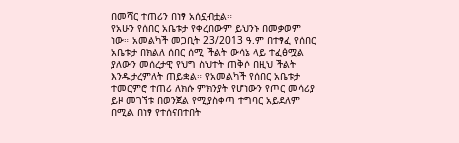በመሻር ተጠሪን በነፃ አሰኗብቷል።
የአሁን የሰበር አቤቱታ የቀረበውም ይህንኑ በመቃወም ነው። አመልካች መጋቢት 23/2013 ዓ.ም በተፃፈ የሰበር አቤቱታ በክልለ ሰበር ሰሚ ችልት ውሳኔ ላይ ተፈፅሟል ያለውን መሰረታዊ የህግ ስህተት ጠቅሶ በዚህ ችልት እንዱታረምለት ጠይቋል። የአመልካች የሰበር አቤቱታ ተመርምሮ ተጠሪ ለክሱ ምክንያት የሆነውን የጦር መሳሪያ ይዞ መገኘቱ በወንጀል የሚያስቀጣ ተግባር አይደለም በሚል በነፃ የተሰናበተበት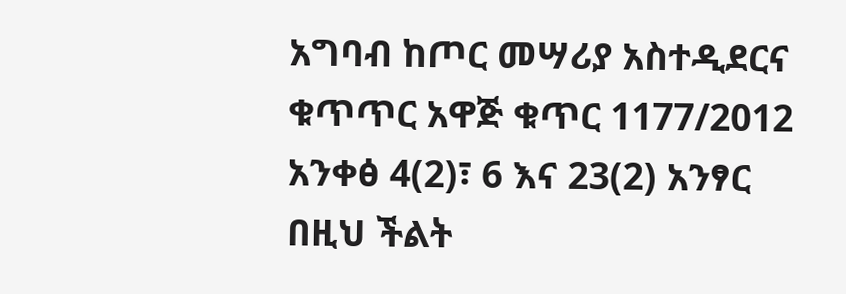አግባብ ከጦር መሣሪያ አስተዲደርና ቁጥጥር አዋጅ ቁጥር 1177/2012 አንቀፅ 4(2)፣ 6 እና 23(2) አንፃር በዚህ ችልት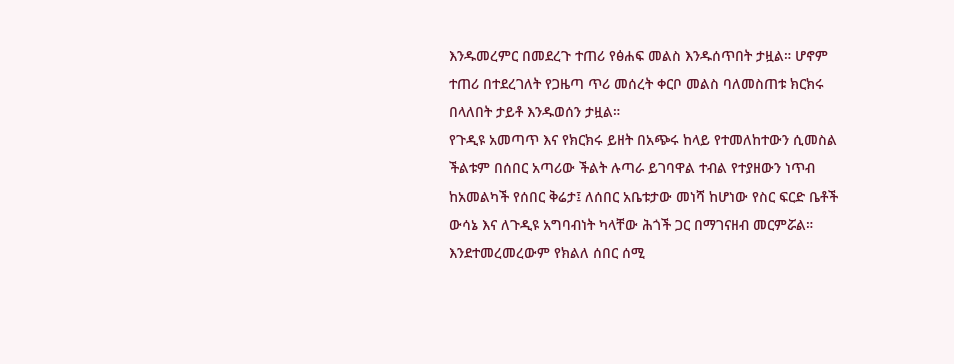እንዱመረምር በመደረጉ ተጠሪ የፅሐፍ መልስ እንዱሰጥበት ታዟል። ሆኖም ተጠሪ በተደረገለት የጋዜጣ ጥሪ መሰረት ቀርቦ መልስ ባለመስጠቱ ክርክሩ በላለበት ታይቶ እንዱወሰን ታዟል።
የጉዲዩ አመጣጥ እና የክርክሩ ይዘት በአጭሩ ከላይ የተመለከተውን ሲመስል ችልቱም በሰበር አጣሪው ችልት ሉጣራ ይገባዋል ተብል የተያዘውን ነጥብ ከአመልካች የሰበር ቅሬታ፤ ለሰበር አቤቱታው መነሻ ከሆነው የስር ፍርድ ቤቶች ውሳኔ እና ለጉዲዩ አግባብነት ካላቸው ሕጎች ጋር በማገናዘብ መርምሯል።
እንደተመረመረውም የክልለ ሰበር ሰሚ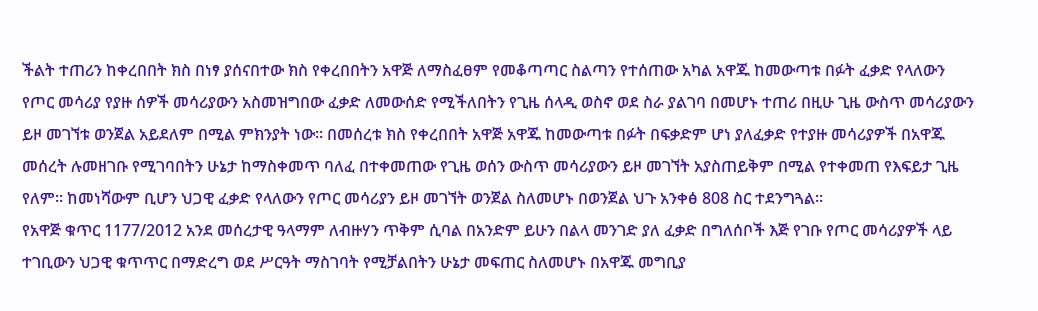ችልት ተጠሪን ከቀረበበት ክስ በነፃ ያሰናበተው ክስ የቀረበበትን አዋጅ ለማስፈፀም የመቆጣጣር ስልጣን የተሰጠው አካል አዋጁ ከመውጣቱ በፉት ፈቃድ የላለውን የጦር መሳሪያ የያዙ ሰዎች መሳሪያውን አስመዝግበው ፈቃድ ለመውሰድ የሚችለበትን የጊዜ ሰላዲ ወስኖ ወደ ስራ ያልገባ በመሆኑ ተጠሪ በዚሁ ጊዜ ውስጥ መሳሪያውን ይዞ መገኘቱ ወንጀል አይደለም በሚል ምክንያት ነው። በመሰረቱ ክስ የቀረበበት አዋጅ አዋጁ ከመውጣቱ በፉት በፍቃድም ሆነ ያለፈቃድ የተያዙ መሳሪያዎች በአዋጁ መሰረት ሉመዘገቡ የሚገባበትን ሁኔታ ከማስቀመጥ ባለፈ በተቀመጠው የጊዜ ወሰን ውስጥ መሳሪያውን ይዞ መገኘት አያስጠይቅም በሚል የተቀመጠ የእፍይታ ጊዜ የለም። ከመነሻውም ቢሆን ህጋዊ ፈቃድ የላለውን የጦር መሳሪያን ይዞ መገኘት ወንጀል ስለመሆኑ በወንጀል ህጉ አንቀፅ 808 ስር ተደንግጓል።
የአዋጅ ቁጥር 1177/2012 አንደ መሰረታዊ ዓላማም ለብዙሃን ጥቅም ሲባል በአንድም ይሁን በልላ መንገድ ያለ ፈቃድ በግለሰቦች እጅ የገቡ የጦር መሳሪያዎች ላይ ተገቢውን ህጋዊ ቁጥጥር በማድረግ ወደ ሥርዓት ማስገባት የሚቻልበትን ሁኔታ መፍጠር ስለመሆኑ በአዋጁ መግቢያ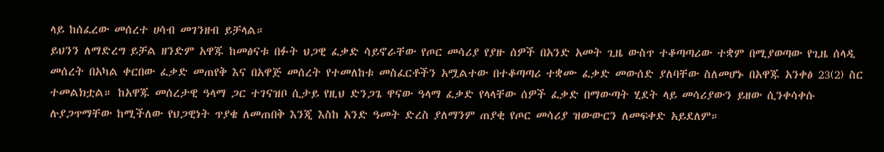ላይ ከሰፈረው መሰረተ ሀሳብ መገንዘብ ይቻላል።
ይህንን ለማድረግ ይቻል ዘንድም አዋጁ ከመፅናቱ በፉት ህጋዊ ፈቃድ ሳይኖራቸው የጦር መሳሪያ የያዙ ሰዎች በአንድ አመት ጊዜ ውስጥ ተቆጣጣሪው ተቋም በሚያወጣው የጊዜ ሰላዲ መሰረት በአካል ቀርበው ፈቃድ መጠየቅ እና በአዋጅ መሰረት የተመለከቱ መስፈርቶችን አሟልተው በተቆጣጣሪ ተቋሙ ፈቃድ መውሰድ ያለባቸው ስለመሆኑ በአዋጁ አንቀፅ 23(2) ስር ተመልክቷል። ከአዋጁ መሰረታዊ ዓላማ ጋር ተገናዝቦ ሲታይ የዚህ ድንጋጌ ዋናው ዓላማ ፈቃድ የላላቸው ሰዎች ፈቃድ በማውጣት ሂደት ላይ መሳሪያውን ይዘው ሲንቀሳቀሱ ሉያጋጥማቸው ከሚችለው የህጋዊነት ጥያቄ ለመጠበቅ እንጂ እስከ አንድ ዓመት ድረስ ያለማንም ጠያቂ የጦር መሳሪያ ዝውውርን ለመፍቀድ አይደለም።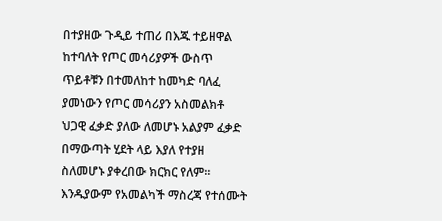በተያዘው ጉዲይ ተጠሪ በእጁ ተይዘዋል ከተባለት የጦር መሳሪያዎች ውስጥ ጥይቶቹን በተመለከተ ከመካድ ባለፈ ያመነውን የጦር መሳሪያን አስመልክቶ ህጋዊ ፈቃድ ያለው ለመሆኑ አልያም ፈቃድ በማውጣት ሂደት ላይ እያለ የተያዘ ስለመሆኑ ያቀረበው ክርክር የለም። እንዱያውም የአመልካች ማስረጃ የተሰሙት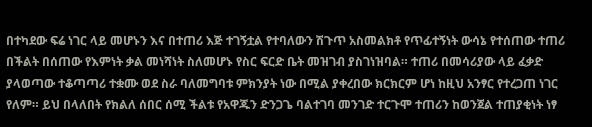በተካደው ፍሬ ነገር ላይ መሆኑን እና በተጠሪ እጅ ተገኝቷል የተባለውን ሽጉጥ አስመልክቶ የጥፊተኝነት ውሳኔ የተሰጠው ተጠሪ በችልት በሰጠው የእምነት ቃል መነሻነት ስለመሆኑ የስር ፍርድ ቤት መዝገብ ያስገነዝባል። ተጠሪ በመሳሪያው ላይ ፈቃድ ያላወጣው ተቆጣጣሪ ተቋሙ ወደ ስራ ባለመግባቱ ምክንያት ነው በሚል ያቀረበው ክርክርም ሆነ ከዚህ አንፃር የተረጋጠ ነገር የለም። ይህ በላለበት የክልለ ሰበር ሰሚ ችልቱ የአዋጁን ድንጋጌ ባልተገባ መንገድ ተርጉሞ ተጠሪን ከወንጀል ተጠያቂነት ነፃ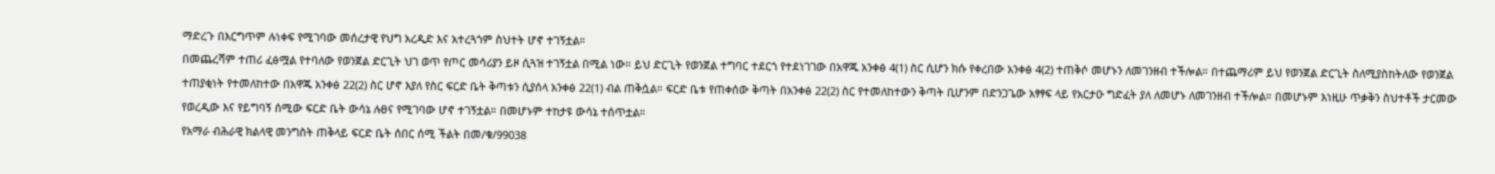ማድረጉ በእርግጥም ሉነቀፍ የሚገባው መሰረታዊ የህግ አረዲድ እና አተረጓጎም ስህተት ሆኖ ተገኝቷል።
በመጨረሻም ተጠሪ ፈፅሟል የተባለው የወንጀል ድርጊት ህገ ወጥ የጦር መሳሪያን ይዞ ሲጓዝ ተገኝቷል በሚል ነው። ይህ ድርጊት የወንጀል ተግባር ተደርጎ የተደነገገው በአዋጁ አንቀፅ 4(1) ስር ሲሆን ክሱ የቀረበው አንቀፅ 4(2) ተጠቅሶ መሆኑን ለመገንዘብ ተችሎል። በተጨማሪም ይህ የወንጀል ድርጊት ስለሚያስከትለው የወንጀል ተጠያቂነት የተመለከተው በአዋጁ አንቀፅ 22(2) ስር ሆኖ እያለ የስር ፍርድ ቤት ቅጣቱን ሲያሰላ አንቀፅ 22(1) ብል ጠቅሷል። ፍርድ ቤቱ የጠቀሰው ቅጣት በአንቀፅ 22(2) ስር የተመለከተውን ቅጣት ቢሆንም በድንጋጌው አፃፃፍ ላይ የአርታዑ ግድፈት ያለ ለመሆኑ ለመገንዘብ ተችሎል። በመሆኑም እነዚሁ ጥቃቅን ስህተቶች ታርመው የወረዲው እና የይግባኝ ሰሚው ፍርድ ቤት ውሳኔ ሉፀና የሚገባው ሆኖ ተገኝቷል። በመሆኑም ተከታዩ ውሳኔ ተሰጥቷል።
የአማራ ብሕራዊ ክልላዊ መንግስት ጠቅላይ ፍርድ ቤት ሰበር ሰሚ ችልት በመ/ቁ/99038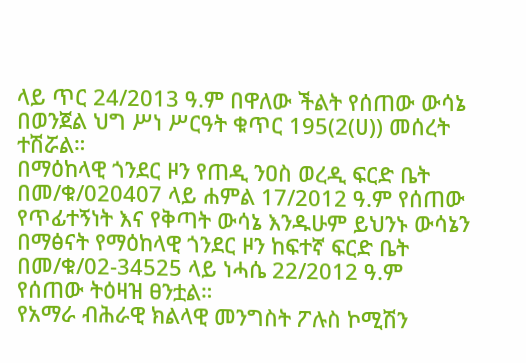ላይ ጥር 24/2013 ዓ.ም በዋለው ችልት የሰጠው ውሳኔ በወንጀል ህግ ሥነ ሥርዓት ቁጥር 195(2(ሀ)) መሰረት ተሽሯል።
በማዕከላዊ ጎንደር ዞን የጠዲ ንዐስ ወረዲ ፍርድ ቤት በመ/ቁ/020407 ላይ ሐምል 17/2012 ዓ.ም የሰጠው የጥፊተኝነት እና የቅጣት ውሳኔ እንዱሁም ይህንኑ ውሳኔን በማፅናት የማዕከላዊ ጎንደር ዞን ከፍተኛ ፍርድ ቤት በመ/ቁ/02-34525 ላይ ነሓሴ 22/2012 ዓ.ም የሰጠው ትዕዛዝ ፀንቷል።
የአማራ ብሕራዊ ክልላዊ መንግስት ፖሉስ ኮሚሽን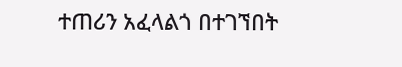ተጠሪን አፈላልጎ በተገኘበት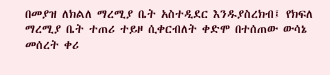በመያዝ ለክልለ ማረሚያ ቤት አስተዲደር እንዱያስረክብ፤ የክፍለ ማረሚያ ቤት ተጠሪ ተይዞ ሲቀርብለት ቀድሞ በተሰጠው ውሳኔ መሰረት ቀሪ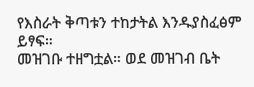የእስራት ቅጣቱን ተከታትል እንዱያስፈፅም ይፃፍ።
መዝገቡ ተዘግቷል። ወደ መዝገብ ቤት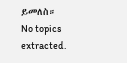ይመለስ።
No topics extracted.